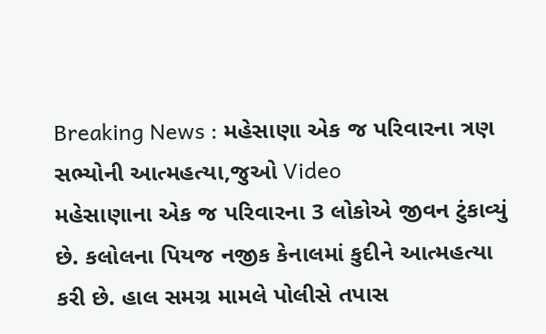Breaking News : મહેસાણા એક જ પરિવારના ત્રણ સભ્યોની આત્મહત્યા,જુઓ Video
મહેસાણાના એક જ પરિવારના 3 લોકોએ જીવન ટુંકાવ્યું છે. કલોલના પિયજ નજીક કેનાલમાં કુદીને આત્મહત્યા કરી છે. હાલ સમગ્ર મામલે પોલીસે તપાસ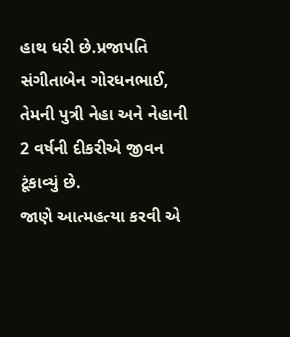હાથ ધરી છે.પ્રજાપતિ સંગીતાબેન ગોરધનભાઈ, તેમની પુત્રી નેહા અને નેહાની 2 વર્ષની દીકરીએ જીવન ટૂંકાવ્યું છે.
જાણે આત્મહત્યા કરવી એ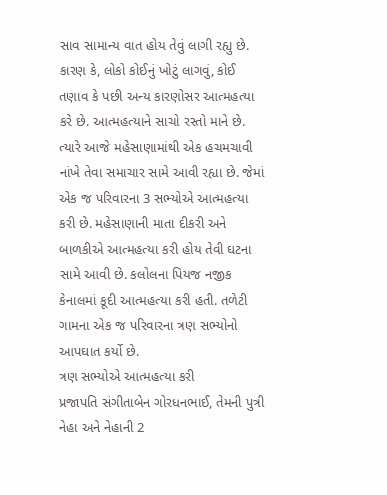સાવ સામાન્ય વાત હોય તેવું લાગી રહ્યુ છે. કારણ કે, લોકો કોઈનું ખોટું લાગવું, કોઈ તણાવ કે પછી અન્ય કારણોસર આત્મહત્યા કરે છે. આત્મહત્યાને સાચો રસ્તો માને છે. ત્યારે આજે મહેસાણામાંથી એક હચમચાવી નાંખે તેવા સમાચાર સામે આવી રહ્યા છે. જેમાં એક જ પરિવારના 3 સભ્યોએ આત્મહત્યા કરી છે. મહેસાણાની માતા દીકરી અને બાળકીએ આત્મહત્યા કરી હોય તેવી ઘટના સામે આવી છે. કલોલના પિયજ નજીક કેનાલમાં કૂદી આત્મહત્યા કરી હતી. તળેટી ગામના એક જ પરિવારના ત્રણ સભ્યોનો આપઘાત કર્યો છે.
ત્રણ સભ્યોએ આત્મહત્યા કરી
પ્રજાપતિ સંગીતાબેન ગોરધનભાઈ, તેમની પુત્રી નેહા અને નેહાની 2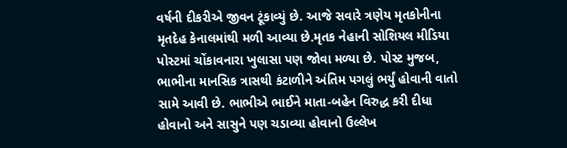વર્ષની દીકરીએ જીવન ટૂંકાવ્યું છે. આજે સવારે ત્રણેય મૃતકોનીના મૃતદેહ કેનાલમાંથી મળી આવ્યા છે.મૃતક નેહાની સોશિયલ મીડિયા પોસ્ટમાં ચોંકાવનારા ખુલાસા પણ જોવા મળ્યા છે. પોસ્ટ મુજબ, ભાભીના માનસિક ત્રાસથી કંટાળીને અંતિમ પગલું ભર્યું હોવાની વાતો સામે આવી છે. ભાભીએ ભાઈને માતા-બહેન વિરુદ્ધ કરી દીધા હોવાનો અને સાસુને પણ ચડાવ્યા હોવાનો ઉલ્લેખ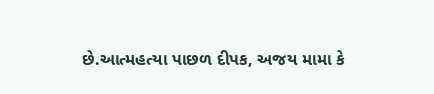છે.આત્મહત્યા પાછળ દીપક, અજય મામા કે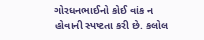ગોરધનભાઈનો કોઈ વાંક ન હોવાની સ્પષ્ટતા કરી છે. કલોલ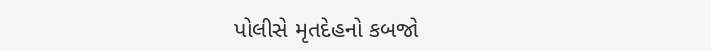પોલીસે મૃતદેહનો કબજો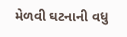મેળવી ઘટનાની વધુ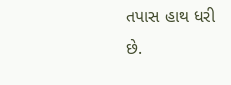તપાસ હાથ ધરી છે.